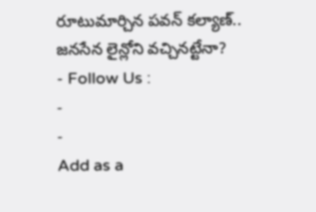రూటుమార్చిన పవన్ కల్యాణ్.. జనసేన లైన్లోని వచ్చినట్టేనా?
- Follow Us :
-
-
Add as a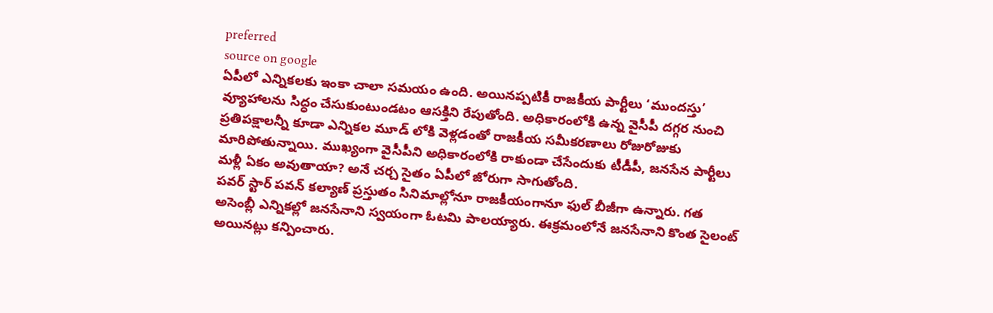preferred
source on google
ఏపీలో ఎన్నికలకు ఇంకా చాలా సమయం ఉంది. అయినప్పటికీ రాజకీయ పార్టీలు ‘ముందస్తు’ వ్యూహాలను సిద్ధం చేసుకుంటుండటం ఆసక్తిని రేపుతోంది. అధికారంలోకి ఉన్న వైసీపీ దగ్గర నుంచి ప్రతిపక్షాలన్నీ కూడా ఎన్నికల మూడ్ లోకి వెళ్లడంతో రాజకీయ సమీకరణాలు రోజురోజుకు మారిపోతున్నాయి. ముఖ్యంగా వైసీపీని అధికారంలోకి రాకుండా చేసేందుకు టీడీపీ, జనసేన పార్టీలు మళ్లీ ఏకం అవుతాయా? అనే చర్చ సైతం ఏపీలో జోరుగా సాగుతోంది.
పవర్ స్టార్ పవన్ కల్యాణ్ ప్రస్తుతం సినిమాల్లోనూ రాజకీయంగానూ ఫుల్ బీజీగా ఉన్నారు. గత అసెంబ్లీ ఎన్నికల్లో జనసేనాని స్వయంగా ఓటమి పాలయ్యారు. ఈక్రమంలోనే జనసేనాని కొంత సైలంట్ అయినట్లు కన్పించారు.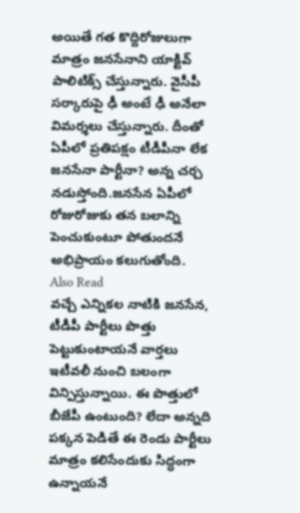అయితే గత కొద్దిరోజులుగా మాత్రం జనసేనాని యాక్టివ్ పాలిటిక్స్ చేస్తున్నారు. వైసీపీ సర్కారుపై ఢీ అంటే ఢీ అనేలా విమర్శలు చేస్తున్నారు. దీంతో ఏపీలో ప్రతిపక్షం టీడీపీనా లేక జనసేనా పార్టీనా? అన్న చర్చ నడుస్తోంది.జనసేన ఏపీలో రోజురోజుకు తన బలాన్ని పెంచుకుంటూ పోతుందనే అభిప్రాయం కలుగుతోంది.
Also Read
వచ్చే ఎన్నికల నాటికి జనసేన, టీడీపీ పార్టీలు పొత్తు పెట్టుకుంటాయనే వార్తలు ఇటీవలీ నుంచి బలంగా విన్పిస్తున్నాయి. ఈ పొత్తులో బీజేపీ ఉంటుంది? లేదా అన్నది పక్కన పెడితే ఈ రెండు పార్టీలు మాత్రం కలిసేందుకు సిద్ధంగా ఉన్నాయనే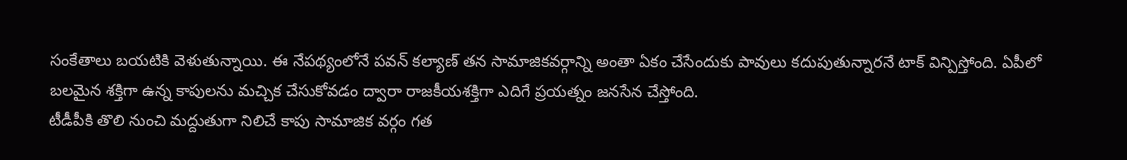సంకేతాలు బయటికి వెళుతున్నాయి. ఈ నేపథ్యంలోనే పవన్ కల్యాణ్ తన సామాజికవర్గాన్ని అంతా ఏకం చేసేందుకు పావులు కదుపుతున్నారనే టాక్ విన్పిస్తోంది. ఏపీలో బలమైన శక్తిగా ఉన్న కాపులను మచ్చిక చేసుకోవడం ద్వారా రాజకీయశక్తిగా ఎదిగే ప్రయత్నం జనసేన చేస్తోంది.
టీడీపీకి తొలి నుంచి మద్దుతుగా నిలిచే కాపు సామాజిక వర్గం గత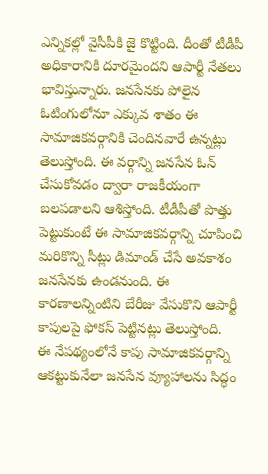ఎన్నికల్లో వైసీపీకి జై కొట్టింది. దీంతో టీడీపీ అధికారానికి దూరమైందని ఆపార్టీ నేతలు భావిస్తున్నారు. జనసేనకు పోలైన ఓటింగులోనూ ఎక్కువ శాతం ఈ సామాజికవర్గానికి చెందినవారే ఉన్నట్లు తెలుస్తోంది. ఈ వర్గాన్ని జనసేన ఓన్ చేసుకోవడం ద్వారా రాజకీయంగా బలపడాలని ఆశిస్తోంది. టీడీపీతో పొత్తు పెట్టుకుంటే ఈ సామాజికవర్గాన్ని చూపించి మరికొన్ని సీట్లు డిమాండ్ చేసే అవకాశం జనసేనకు ఉండనుంది. ఈ కారణాలన్నింటిని బేరీజు వేసుకొని ఆపార్టీ కాపులపై ఫోకస్ పెట్టినట్లు తెలుస్తోంది.
ఈ నేపథ్యంలోనే కాపు సామాజికవర్గాన్ని ఆకట్టుకునేలా జనసేన వ్యూహాలను సిద్ధం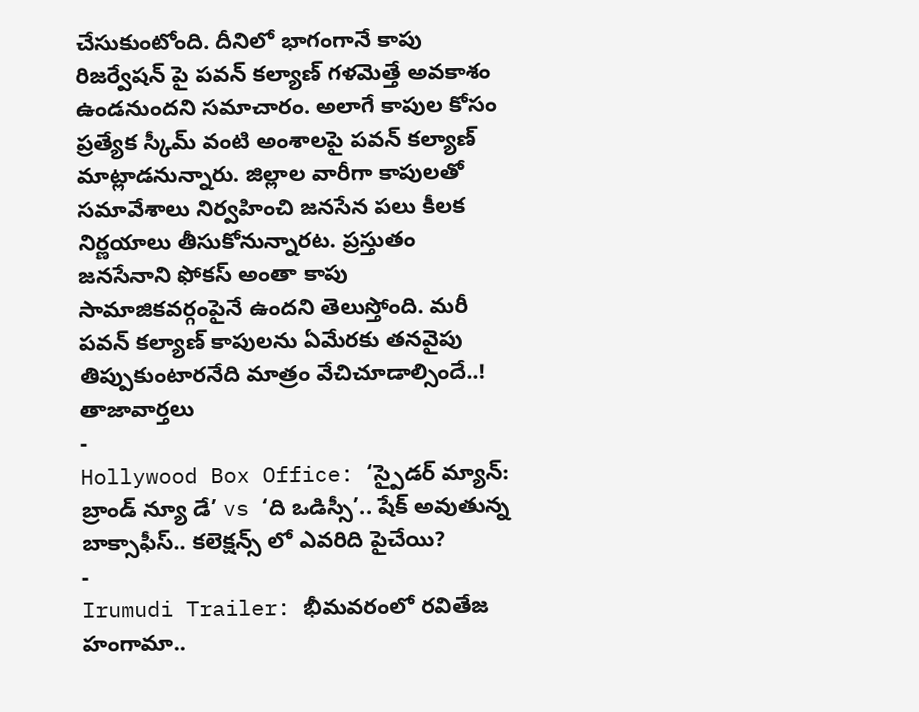చేసుకుంటోంది. దీనిలో భాగంగానే కాపు రిజర్వేషన్ పై పవన్ కల్యాణ్ గళమెత్తే అవకాశం ఉండనుందని సమాచారం. అలాగే కాపుల కోసం ప్రత్యేక స్కీమ్ వంటి అంశాలపై పవన్ కల్యాణ్ మాట్లాడనున్నారు. జిల్లాల వారీగా కాపులతో సమావేశాలు నిర్వహించి జనసేన పలు కీలక నిర్ణయాలు తీసుకోనున్నారట. ప్రస్తుతం జనసేనాని ఫోకస్ అంతా కాపు సామాజికవర్గంపైనే ఉందని తెలుస్తోంది. మరీ పవన్ కల్యాణ్ కాపులను ఏమేరకు తనవైపు తిప్పుకుంటారనేది మాత్రం వేచిచూడాల్సిందే..!
తాజావార్తలు
-
Hollywood Box Office: ‘స్పైడర్ మ్యాన్: బ్రాండ్ న్యూ డే’ vs ‘ది ఒడిస్సీ’.. షేక్ అవుతున్న బాక్సాఫీస్.. కలెక్షన్స్ లో ఎవరిది పైచేయి?
-
Irumudi Trailer: భీమవరంలో రవితేజ హంగామా..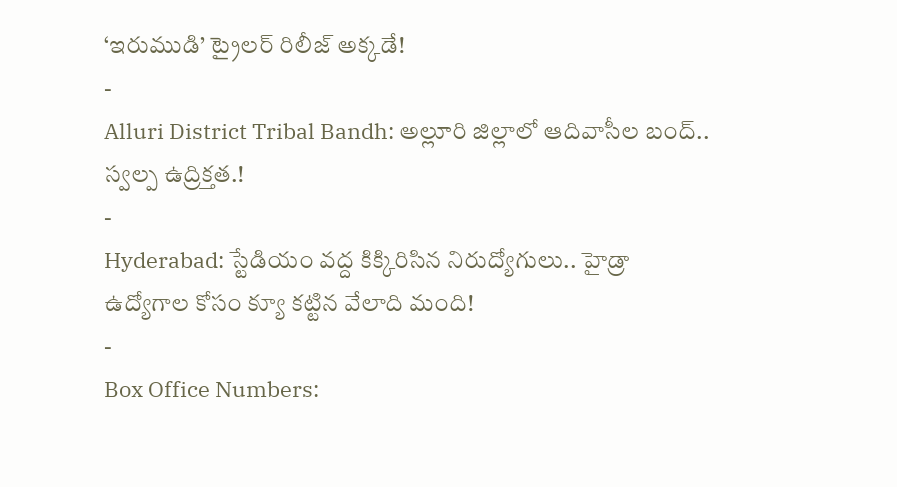‘ఇరుముడి’ ట్రైలర్ రిలీజ్ అక్కడే!
-
Alluri District Tribal Bandh: అల్లూరి జిల్లాలో ఆదివాసీల బంద్.. స్వల్ప ఉద్రిక్తత.!
-
Hyderabad: స్టేడియం వద్ద కిక్కిరిసిన నిరుద్యోగులు.. హైడ్రా ఉద్యోగాల కోసం క్యూ కట్టిన వేలాది మంది!
-
Box Office Numbers: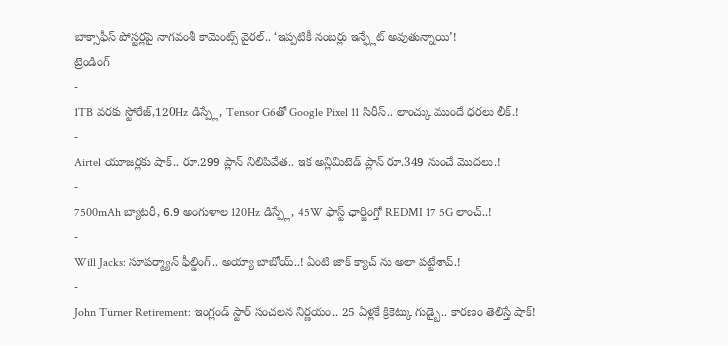బాక్సాఫీస్ పోస్టర్లపై నాగవంశీ కామెంట్స్ వైరల్.. ‘ఇప్పటికీ నంబర్లు ఇన్ఫ్లేట్ అవుతున్నాయి’!
ట్రెండింగ్
-
1TB వరకు స్టోరేజ్,120Hz డిస్ప్లే, Tensor G6తో Google Pixel 11 సిరీస్.. లాంచ్కు ముందే ధరలు లీక్.!
-
Airtel యూజర్లకు షాక్.. రూ.299 ప్లాన్ నిలిపివేత.. ఇక అన్లిమిటెడ్ ప్లాన్ రూ.349 నుంచే మొదలు.!
-
7500mAh బ్యాటరీ, 6.9 అంగుళాల 120Hz డిస్ప్లే, 45W ఫాస్ట్ ఛార్జింగ్తో REDMI 17 5G లాంచ్..!
-
Will Jacks: సూపర్మ్యాన్ ఫీల్డింగ్.. అయ్యా బాబోయ్..! ఏంటి జాక్ క్యాచ్ ను అలా పట్టేశావ్.!
-
John Turner Retirement: ఇంగ్లండ్ స్టార్ సంచలన నిర్ణయం.. 25 ఏళ్లకే క్రికెట్కు గుడ్బై.. కారణం తెలిస్తే షాక్!